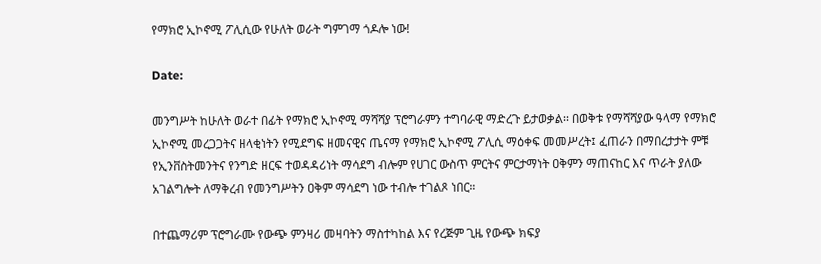የማክሮ ኢኮኖሚ ፖሊሲው የሁለት ወራት ግምገማ ጎዶሎ ነው!

Date:

መንግሥት ከሁለት ወራተ በፊት የማክሮ ኢኮኖሚ ማሻሻያ ፕሮግራምን ተግባራዊ ማድረጉ ይታወቃል፡፡ በወቅቱ የማሻሻያው ዓላማ የማክሮ ኢኮኖሚ መረጋጋትና ዘላቂነትን የሚደግፍ ዘመናዊና ጤናማ የማክሮ ኢኮኖሚ ፖሊሲ ማዕቀፍ መመሥረት፤ ፈጠራን በማበረታታት ምቹ የኢንቨስትመንትና የንግድ ዘርፍ ተወዳዳሪነት ማሳደግ ብሎም የሀገር ውስጥ ምርትና ምርታማነት ዐቅምን ማጠናከር እና ጥራት ያለው አገልግሎት ለማቅረብ የመንግሥትን ዐቅም ማሳደግ ነው ተብሎ ተገልጾ ነበር።

በተጨማሪም ፕሮግራሙ የውጭ ምንዛሪ መዛባትን ማስተካከል እና የረጅም ጊዜ የውጭ ክፍያ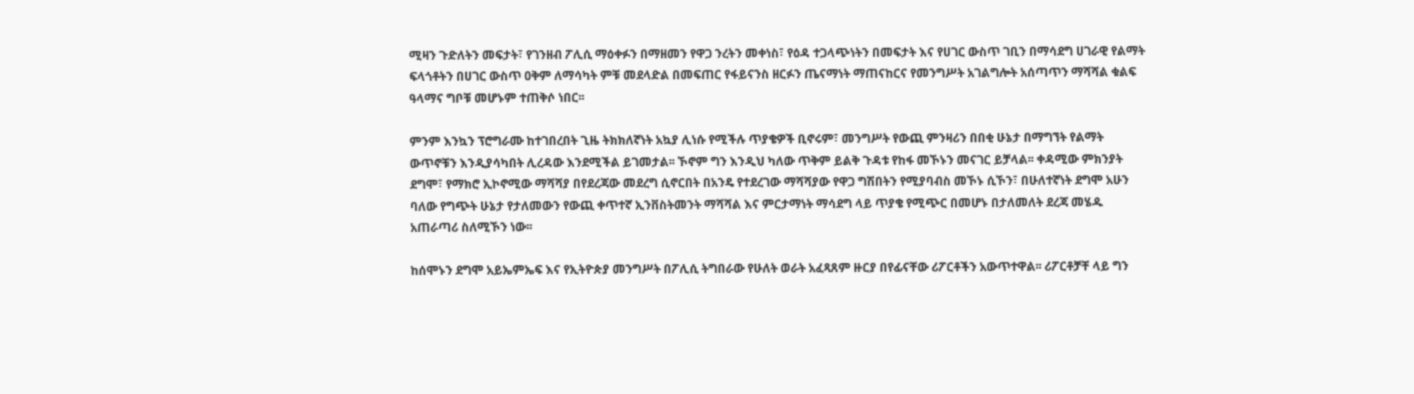ሚዛን ጉድለትን መፍታት፣ የገንዘብ ፖሊሲ ማዕቀፉን በማዘመን የዋጋ ንረትን መቀነስ፣ የዕዳ ተጋላጭነትን በመፍታት እና የሀገር ውስጥ ገቢን በማሳደግ ሀገራዊ የልማት ፍላጎቶትን በሀገር ውስጥ ዐቅም ለማሳካት ምቹ መደላድል በመፍጠር የፋይናንስ ዘርፉን ጤናማነት ማጠናከርና የመንግሥት አገልግሎት አሰጣጥን ማሻሻል ቁልፍ ዓላማና ግቦቹ መሆኑም ተጠቅሶ ነበር፡፡

ምንም እንኳን ፕሮግራሙ ከተገበረበት ጊዜ ትክክለኛነት አኳያ ሊነሱ የሚችሉ ጥያቄዎች ቢኖሩም፣ መንግሥት የውጪ ምንዛሪን በበቂ ሁኔታ በማግኘት የልማት ውጥኖቹን እንዲያሳካበት ሊረዳው እንደሚችል ይገመታል፡፡ ኾኖም ግን እንዲህ ካለው ጥቅም ይልቅ ጉዳቱ የከፋ መኾኑን መናገር ይቻላል፡፡ ቀዳሚው ምክንያት ደግሞ፣ የማክሮ ኢኮኖሚው ማሻሻያ በየደረጃው መደረግ ሲኖርበት በአንዴ የተደረገው ማሻሻያው የዋጋ ግሽበትን የሚያባብስ መኾኑ ሲኾን፣ በሁለተኛነት ደግሞ አሁን ባለው የግጭት ሁኔታ የታለመውን የውጪ ቀጥተኛ ኢንቨስትመንት ማሻሻል እና ምርታማነት ማሳደግ ላይ ጥያቄ የሚጭር በመሆኑ በታለመለት ደረጃ መሄዱ አጠራጣሪ ስለሚኾን ነው፡፡

ከሰሞኑን ደግሞ አይኤምኤፍ እና የኢትዮጵያ መንግሥት በፖሊሲ ትግበራው የሁለት ወራት አፈጻጸም ዙርያ በየፊናቸው ሪፖርቶችን አውጥተዋል፡፡ ሪፖርቶቻቸ ላይ ግን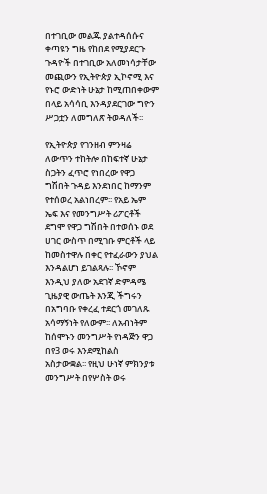በተገቢው መልጁ ያልተዳሰሱና ቀጣዩን ግዜ የከበደ የሚያደርጉ ጉዳዮች በተገቢው አለመነሳታቸው መጪውን የኢትዮጵያ ኢኮኖሚ እና የኑሮ ውድነት ሁኔታ ከሚጠበቀውም በላይ አሳሳቢ እንዳያደርገው ግዮን ሥጋቷን ለመግለጽ ትወዳለች፡፡

የኢትዮጵያ የገንዘብ ምንዛሬ ለውጥን ተከትሎ በከፍተኛ ሁኔታ ስጋትን ፈጥሮ የነበረው የዋጋ ግሽበት ጉዳይ እንደነበር ከማንም የተሰወረ አልነበረም፡፡ የአይ ኤም ኤፍ እና የመንግሥት ሪፖርቶች ደግሞ የዋጋ ግሽበት በተወሰኑ ወደ ሀገር ውስጥ በሚገቡ ምርቶች ላይ ከመስተዋሉ በቀር የተፈራውን ያህል እንዳልሆነ ይገልጻሉ፡፡ ኾኖም እንዲህ ያለው አደገኛ ድምዳሜ ጊዜያዊ ውጤት እንጂ ችግሩን በአግባቡ የቀረፈ ተደርጎ መገለጹ አሳማኝነት የለውም፡፡ ለአብነትም ከሰሞኑን መንግሥት የነዳጅን ዋጋ በየ3 ወሩ እንደሚከልስ አስታውቋል፡፡ የዚህ ሁነኛ ምክንያቱ መንግሥት በየሦስት ወሩ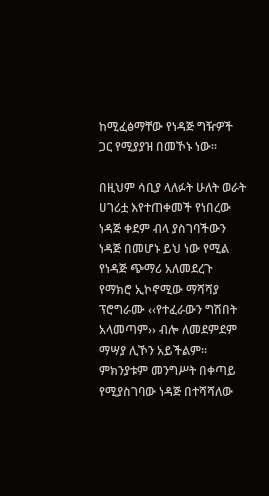ከሚፈፅማቸው የነዳጅ ግዥዎች ጋር የሚያያዝ በመኾኑ ነው፡፡

በዚህም ሳቢያ ላለፉት ሁለት ወራት ሀገሪቷ እየተጠቀመች የነበረው ነዳጅ ቀደም ብላ ያስገባችውን ነዳጅ በመሆኑ ይህ ነው የሚል የነዳጅ ጭማሪ አለመደረጉ የማክሮ ኢኮኖሚው ማሻሻያ ፕሮግራሙ ‹‹የተፈራውን ግሽበት አላመጣም›› ብሎ ለመደምደም ማሣያ ሊኾን አይችልም፡፡ ምክንያቱም መንግሥት በቀጣይ የሚያስገባው ነዳጅ በተሻሻለው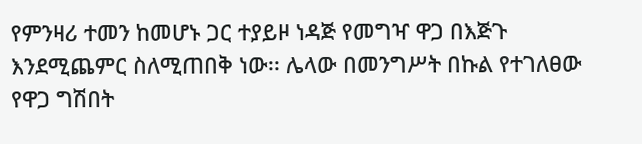የምንዛሪ ተመን ከመሆኑ ጋር ተያይዞ ነዳጅ የመግዣ ዋጋ በእጅጉ እንደሚጨምር ስለሚጠበቅ ነው፡፡ ሌላው በመንግሥት በኩል የተገለፀው የዋጋ ግሽበት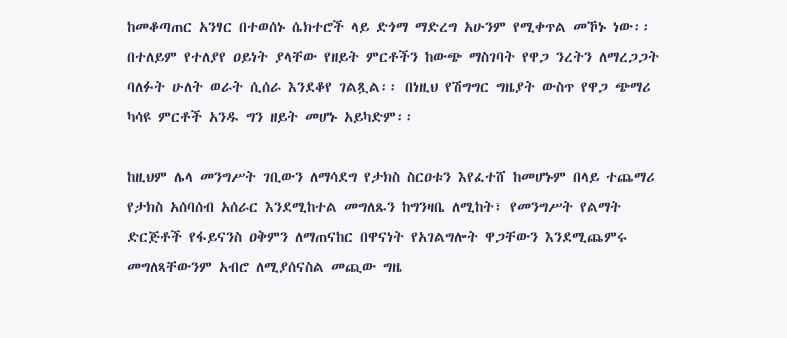ከመቆጣጠር አንፃር በተወሰኑ ሴክተሮች ላይ ድጎማ ማድረግ አሁንም የሚቀጥል መኾኑ ነው፡፡ በተለይም የተለያየ ዐይነት ያላቸው የዘይት ምርቶችን ከውጭ ማስገባት የዋጋ ንረትን ለማረጋጋት ባለፉት ሁለት ወራት ሲሰራ እንደቆየ ገልጿል፡፡ በነዚህ የሽግግር ግዜያት ውስጥ የዋጋ ጭማሪ ካሳዩ ምርቶች አንዱ ግን ዘይት መሆኑ አይካድም፡፡

ከዚህም ሌላ መንግሥት ገቢውን ለማሳደግ የታክስ ስርዐቱን እየፈተሸ ከመሆኑም በላይ ተጨማሪ የታክስ አሰባሰብ አሰራር እንደሚከተል መግለጹን ከግንዛቤ ለሚከት፣ የመንግሥት የልማት ድርጅቶች የፋይናንስ ዐቅምን ለማጠናከር በዋናነት የአገልግሎት ዋጋቸውን እንደሚጨምሩ መግለጻቸውንም አብሮ ለሚያሰናስል መጪው ግዜ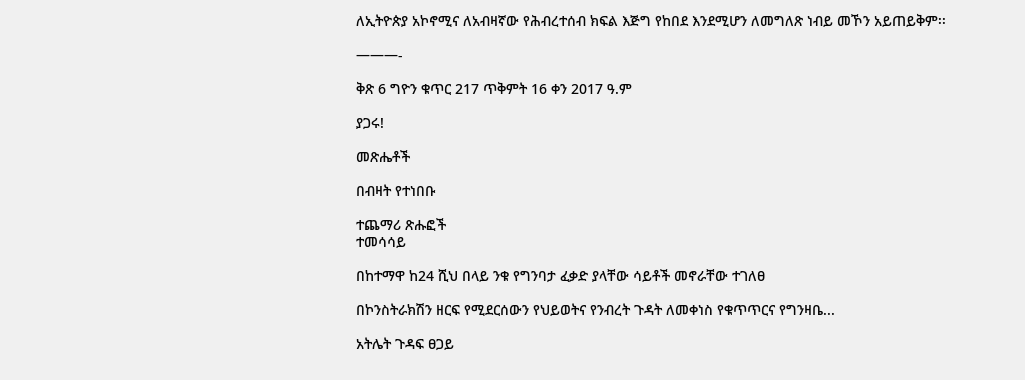ለኢትዮጵያ አኮኖሚና ለአብዛኛው የሕብረተሰብ ክፍል እጅግ የከበደ እንደሚሆን ለመግለጽ ነብይ መኾን አይጠይቅም፡፡

———-

ቅጽ 6 ግዮን ቁጥር 217 ጥቅምት 16 ቀን 2017 ዓ.ም

ያጋሩ!

መጽሔቶች

በብዛት የተነበቡ

ተጨማሪ ጽሑፎች
ተመሳሳይ

በከተማዋ ከ24 ሺህ በላይ ንቁ የግንባታ ፈቃድ ያላቸው ሳይቶች መኖራቸው ተገለፀ

በኮንስትራክሽን ዘርፍ የሚደርሰውን የህይወትና የንብረት ጉዳት ለመቀነስ የቁጥጥርና የግንዛቤ...

አትሌት ጉዳፍ ፀጋይ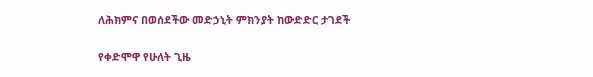ለሕክምና በወሰደችው መድኃኒት ምክንያት ከውድድር ታገደች

የቀድሞዋ የሁለት ጊዜ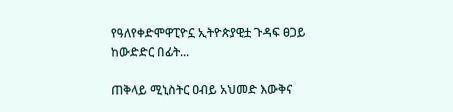የዓለየቀድሞዋፒዮኗ ኢትዮጵያዊቷ ጉዳፍ ፀጋይ ከውድድር በፊት...

ጠቅላይ ሚኒስትር ዐብይ አህመድ እውቅና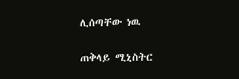ሊሰጣቸው ነዉ

ጠቅላይ ሚኒስትር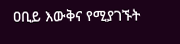ዐቢይ እውቅና የሚያገኙት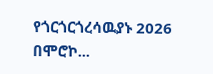የጎርጎርጎረሳዉያኑ 2026 በሞሮኮ...